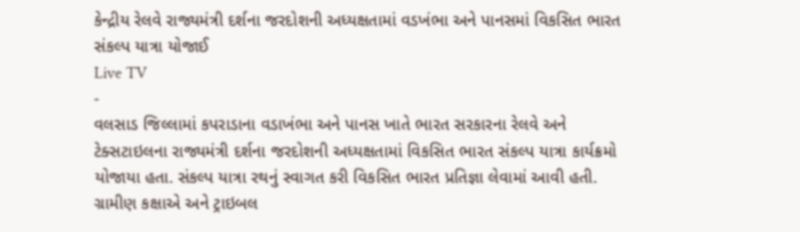કેન્દ્રીય રેલવે રાજ્યમંત્રી દર્શના જરદોશની અધ્યક્ષતામાં વડખંભા અને પાનસમાં વિકસિત ભારત સંકલ્પ યાત્રા યોજાઈ
Live TV
-
વલસાડ જિલ્લામાં કપરાડાના વડાખંભા અને પાનસ ખાતે ભારત સરકારના રેલવે અને ટેક્સટાઇલના રાજ્યમંત્રી દર્શના જરદોશની અધ્યક્ષતામાં વિકસિત ભારત સંકલ્પ યાત્રા કાર્યક્રમો યોજાયા હતા. સંકલ્પ યાત્રા રથનું સ્વાગત કરી વિકસિત ભારત પ્રતિજ્ઞા લેવામાં આવી હતી. ગ્રામીણ કક્ષાએ અને ટ્રાઇબલ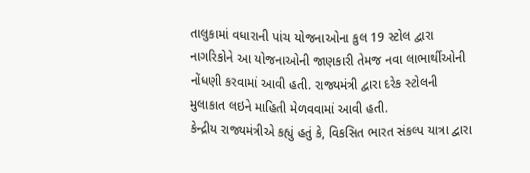તાલુકામાં વધારાની પાંચ યોજનાઓના કુલ 19 સ્ટોલ દ્વારા નાગરિકોને આ યોજનાઓની જાણકારી તેમજ નવા લાભાર્થીઓની નોંધણી કરવામાં આવી હતી. રાજ્યમંત્રી દ્વારા દરેક સ્ટોલની મુલાકાત લઇને માહિતી મેળવવામાં આવી હતી.
કેન્દ્રીય રાજ્યમંત્રીએ કહ્યું હતું કે, વિકસિત ભારત સંકલ્પ યાત્રા દ્વારા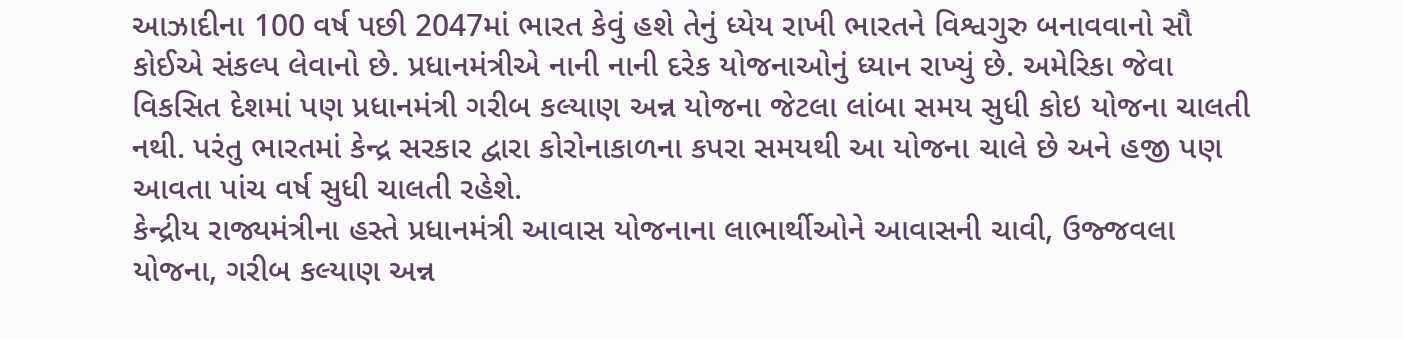આઝાદીના 100 વર્ષ પછી 2047માં ભારત કેવું હશે તેનું ધ્યેય રાખી ભારતને વિશ્વગુરુ બનાવવાનો સૌ કોઈએ સંકલ્પ લેવાનો છે. પ્રધાનમંત્રીએ નાની નાની દરેક યોજનાઓનું ધ્યાન રાખ્યું છે. અમેરિકા જેવા વિકસિત દેશમાં પણ પ્રધાનમંત્રી ગરીબ કલ્યાણ અન્ન યોજના જેટલા લાંબા સમય સુધી કોઇ યોજના ચાલતી નથી. પરંતુ ભારતમાં કેન્દ્ર સરકાર દ્વારા કોરોનાકાળના કપરા સમયથી આ યોજના ચાલે છે અને હજી પણ આવતા પાંચ વર્ષ સુધી ચાલતી રહેશે.
કેન્દ્રીય રાજ્યમંત્રીના હસ્તે પ્રધાનમંત્રી આવાસ યોજનાના લાભાર્થીઓને આવાસની ચાવી, ઉજ્જવલા યોજના, ગરીબ કલ્યાણ અન્ન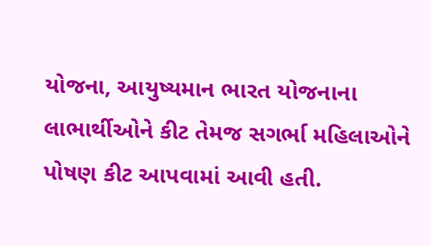યોજના, આયુષ્યમાન ભારત યોજનાના લાભાર્થીઓને કીટ તેમજ સગર્ભા મહિલાઓને પોષણ કીટ આપવામાં આવી હતી.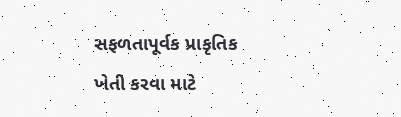સફળતાપૂર્વક પ્રાકૃતિક ખેતી કરવા માટે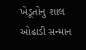ખેડૂતોનુ શાલ ઓઢાડી સન્માન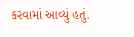કરવામાં આવ્યું હતું.